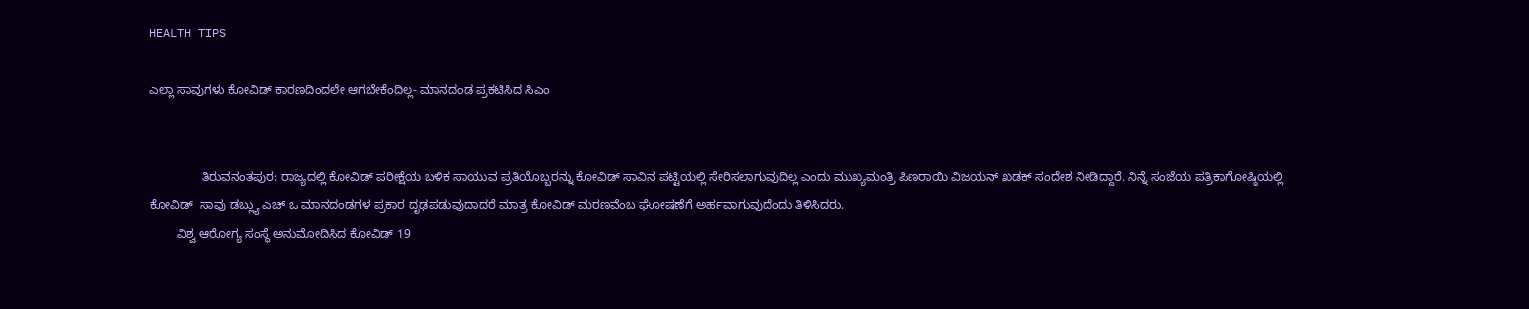HEALTH TIPS

ಎಲ್ಲಾ ಸಾವುಗಳು ಕೋವಿಡ್ ಕಾರಣದಿಂದಲೇ ಆಗಬೇಕೆಂದಿಲ್ಲ- ಮಾನದಂಡ ಪ್ರಕಟಿಸಿದ ಸಿಎಂ


               ತಿರುವನಂತಪುರ: ರಾಜ್ಯದಲ್ಲಿ ಕೋವಿಡ್ ಪರೀಕ್ಷೆಯ ಬಳಿಕ ಸಾಯುವ ಪ್ರತಿಯೊಬ್ಬರನ್ನು ಕೋವಿಡ್ ಸಾವಿನ ಪಟ್ಟಿಯಲ್ಲಿ ಸೇರಿಸಲಾಗುವುದಿಲ್ಲ ಎಂದು ಮುಖ್ಯಮಂತ್ರಿ ಪಿಣರಾಯಿ ವಿಜಯನ್ ಖಡಕ್ ಸಂದೇಶ ನೀಡಿದ್ದಾರೆ. ನಿನ್ನೆ ಸಂಜೆಯ ಪತ್ರಿಕಾಗೋಷ್ಠಿಯಲ್ಲಿ ಕೋವಿಡ್  ಸಾವು ಡಬ್ಲ್ಯು ಎಚ್ ಒ ಮಾನದಂಡಗಳ ಪ್ರಕಾರ ದೃಢಪಡುವುದಾದರೆ ಮಾತ್ರ ಕೋವಿಡ್ ಮರಣವೆಂಬ ಘೋಷಣೆಗೆ ಅರ್ಹವಾಗುವುದೆಂದು ತಿಳಿಸಿದರು.
        ವಿಶ್ವ ಆರೋಗ್ಯ ಸಂಸ್ಥೆ ಅನುಮೋದಿಸಿದ ಕೋವಿಡ್ 19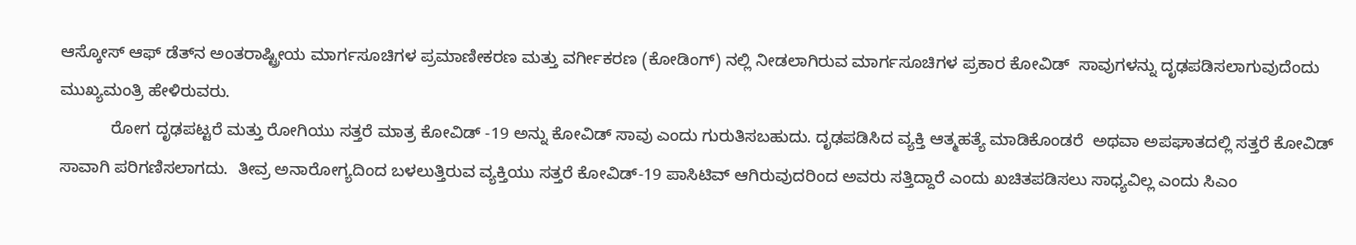ಆಸ್ಕೋಸ್ ಆಫ್ ಡೆತ್‍ನ ಅಂತರಾಷ್ಟ್ರೀಯ ಮಾರ್ಗಸೂಚಿಗಳ ಪ್ರಮಾಣೀಕರಣ ಮತ್ತು ವರ್ಗೀಕರಣ (ಕೋಡಿಂಗ್) ನಲ್ಲಿ ನೀಡಲಾಗಿರುವ ಮಾರ್ಗಸೂಚಿಗಳ ಪ್ರಕಾರ ಕೋವಿಡ್  ಸಾವುಗಳನ್ನು ದೃಢಪಡಿಸಲಾಗುವುದೆಂದು ಮುಖ್ಯಮಂತ್ರಿ ಹೇಳಿರುವರು.
           ರೋಗ ದೃಢಪಟ್ಟರೆ ಮತ್ತು ರೋಗಿಯು ಸತ್ತರೆ ಮಾತ್ರ ಕೋವಿಡ್ -19 ಅನ್ನು ಕೋವಿಡ್ ಸಾವು ಎಂದು ಗುರುತಿಸಬಹುದು. ದೃಢಪಡಿಸಿದ ವ್ಯಕ್ತಿ ಆತ್ಮಹತ್ಯೆ ಮಾಡಿಕೊಂಡರೆ  ಅಥವಾ ಅಪಘಾತದಲ್ಲಿ ಸತ್ತರೆ ಕೋವಿಡ್ ಸಾವಾಗಿ ಪರಿಗಣಿಸಲಾಗದು.  ತೀವ್ರ ಅನಾರೋಗ್ಯದಿಂದ ಬಳಲುತ್ತಿರುವ ವ್ಯಕ್ತಿಯು ಸತ್ತರೆ ಕೋವಿಡ್-19 ಪಾಸಿಟಿವ್ ಆಗಿರುವುದರಿಂದ ಅವರು ಸತ್ತಿದ್ದಾರೆ ಎಂದು ಖಚಿತಪಡಿಸಲು ಸಾಧ್ಯವಿಲ್ಲ ಎಂದು ಸಿಎಂ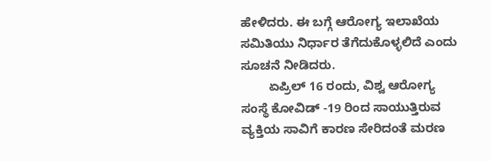ಹೇಳಿದರು. ಈ ಬಗ್ಗೆ ಆರೋಗ್ಯ ಇಲಾಖೆಯ ಸಮಿತಿಯು ನಿರ್ಧಾರ ತೆಗೆದುಕೊಳ್ಳಲಿದೆ ಎಂದು  ಸೂಚನೆ ನೀಡಿದರು.
        ಏಪ್ರಿಲ್ 16 ರಂದು, ವಿಶ್ವ ಆರೋಗ್ಯ ಸಂಸ್ಥೆ ಕೋವಿಡ್ -19 ರಿಂದ ಸಾಯುತ್ತಿರುವ ವ್ಯಕ್ತಿಯ ಸಾವಿಗೆ ಕಾರಣ ಸೇರಿದಂತೆ ಮರಣ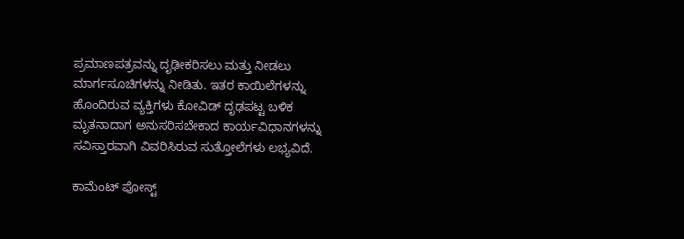ಪ್ರಮಾಣಪತ್ರವನ್ನು ದೃಢೀಕರಿಸಲು ಮತ್ತು ನೀಡಲು ಮಾರ್ಗಸೂಚಿಗಳನ್ನು ನೀಡಿತು. ಇತರ ಕಾಯಿಲೆಗಳನ್ನು ಹೊಂದಿರುವ ವ್ಯಕ್ತಿಗಳು ಕೋವಿಡ್ ದೃಢಪಟ್ಟ ಬಳಿಕ ಮೃತನಾದಾಗ ಅನುಸರಿಸಬೇಕಾದ ಕಾರ್ಯವಿಧಾನಗಳನ್ನು ಸವಿಸ್ತಾರವಾಗಿ ವಿವರಿಸಿರುವ ಸುತ್ತೋಲೆಗಳು ಲಭ್ಯವಿದೆ.

ಕಾಮೆಂಟ್‌‌ ಪೋಸ್ಟ್‌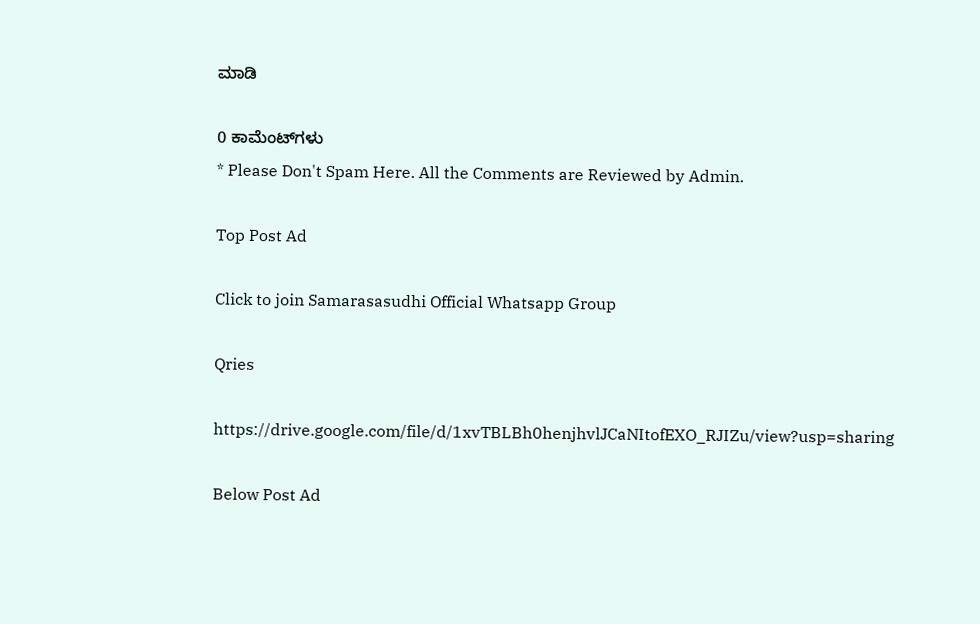ಮಾಡಿ

0 ಕಾಮೆಂಟ್‌ಗಳು
* Please Don't Spam Here. All the Comments are Reviewed by Admin.

Top Post Ad

Click to join Samarasasudhi Official Whatsapp Group

Qries

https://drive.google.com/file/d/1xvTBLBh0henjhvlJCaNItofEXO_RJIZu/view?usp=sharing

Below Post Ad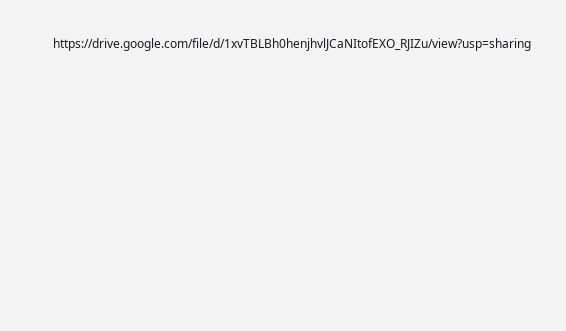https://drive.google.com/file/d/1xvTBLBh0henjhvlJCaNItofEXO_RJIZu/view?usp=sharing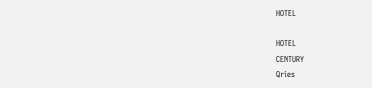HOTEL

HOTEL
CENTURY
Qries